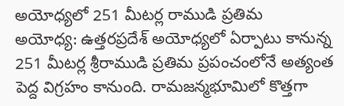అయోధ్యలో 251 మీటర్ల రాముడి ప్రతిమ
అయోధ్య: ఉత్తరప్రదేశ్ అయోధ్యలో ఏర్పాటు కానున్న 251 మీటర్ల శ్రీరాముడి ప్రతిమ ప్రపంచంలోనే అత్యంత పెద్ద విగ్రహం కానుంది. రామజన్మభూమిలో కొత్తగా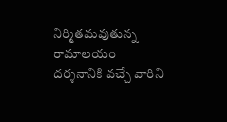నిర్మితమవుతున్న రామాలయం దర్శనానికి వచ్చే వారిని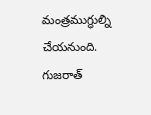మంత్రముగ్ధుల్ని చేయనుంది. గుజరాత్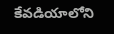కేవడియాలోని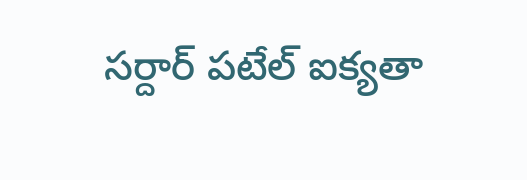సర్దార్ పటేల్ ఐక్యతా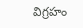విగ్రహం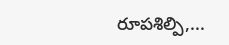రూపశిల్పి,...